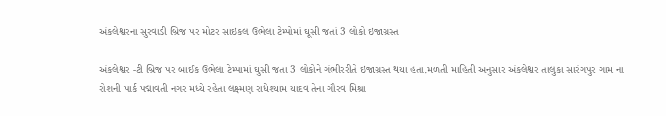અંકલેશ્વરના સુરવાડી બ્રિજ પર મોટર સાઇકલ ઉભેલા ટેમ્પોમાં ઘૂસી જતાં 3 લોકો ઇજાગ્રસ્ત

અંકલેશ્વર -ટી બ્રિજ પર બાઈક ઉભેલા ટેમ્પામાં ઘુસી જતા 3 લોકોને ગંભીરરીતે ઇજાગ્રસ્ત થયા હતા.મળતી માહિતી અનુસાર અંકલેશ્વર તાલુકા સારંગપુર ગામ ના રોશની પાર્ક પદ્માવતી નગર મધ્યે રહેતા લક્ષ્મણ રાધેશ્યામ યાદવ તેના ગૌરવ મિશ્રા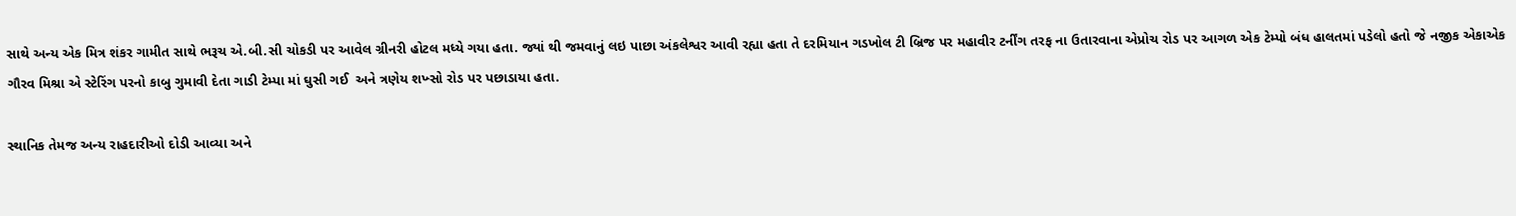સાથે અન્ય એક મિત્ર શંકર ગામીત સાથે ભરૂચ એ.બી.સી ચોકડી પર આવેલ ગ્રીનરી હોટલ મધ્યે ગયા હતા. જ્યાં થી જમવાનું લઇ પાછા અંકલેશ્વર આવી રહ્યા હતા તે દરમિયાન ગડખોલ ટી બ્રિજ પર મહાવીર ટર્નીંગ તરફ ના ઉતારવાના એપ્રોચ રોડ પર આગળ એક ટેમ્પો બંધ હાલતમાં પડેલો હતો જે નજીક એકાએક ગૌરવ મિશ્રા એ સ્ટેરિંગ પરનો કાબુ ગુમાવી દેતા ગાડી ટેમ્પા માં ઘુસી ગઈ  અને ત્રણેય શખ્સો રોડ પર પછાડાયા હતા.

સ્થાનિક તેમજ અન્ય રાહદારીઓ દોડી આવ્યા અને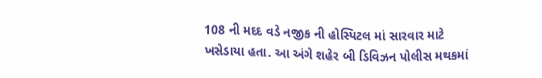108 ની મદદ વડે નજીક ની હોસ્પિટલ માં સારવાર માટે ખસેડાયા હતા. આ અંગે શહેર બી ડિવિઝન પોલીસ મથકમાં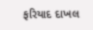ફરિયાદ દાખલ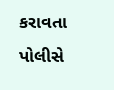કરાવતા પોલીસે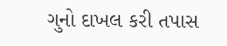ગુનો દાખલ કરી તપાસ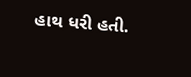હાથ ધરી હતી.